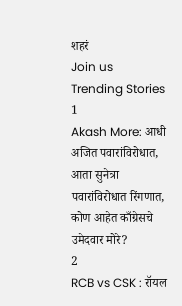शहरं
Join us
Trending Stories
1
Akash More: आधी अजित पवारांविरोधात, आता सुनेत्रा पवारांविरोधात रिंगणात, कोण आहेत काँग्रेसचे उमेदवार मोरे?
2
RCB vs CSK : रॉयल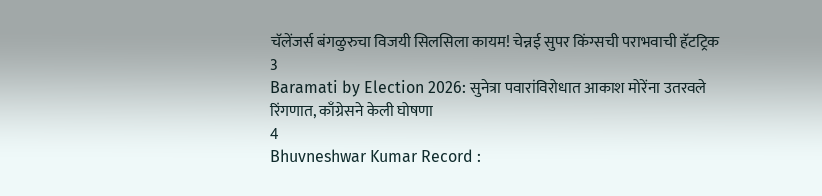चॅलेंजर्स बंगळुरुचा विजयी सिलसिला कायम! चेन्नई सुपर किंग्सची पराभवाची हॅटट्रिक
3
Baramati by Election 2026: सुनेत्रा पवारांविरोधात आकाश मोरेंना उतरवले रिंगणात, काँग्रेसने केली घोषणा
4
Bhuvneshwar Kumar Record :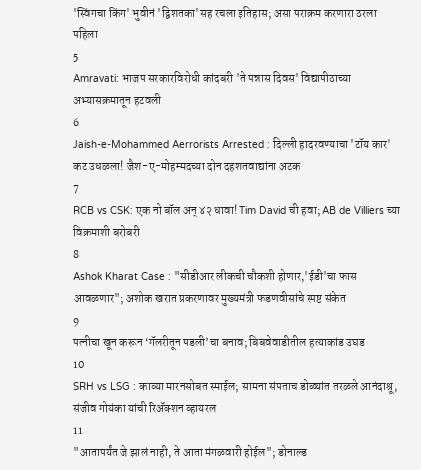'स्विंगचा किंग' भुवीनं 'द्विशतका'सह रचला इतिहास; असा पराक्रम करणारा ठरला पहिला
5
Amravati: भाजप सरकारविरोधी कांदबरी 'ते पन्नास दिवस' विद्यापीठाच्या अभ्यासक्रमातून हटवली
6
Jaish-e-Mohammed Aerrorists Arrested : दिल्ली हादरवण्याचा 'टॉय कार' कट उधळला! जैश-ए-मोहम्मदच्या दोन दहशतवाद्यांना अटक
7
RCB vs CSK: एक नो बॉल अन् ४२ धावा! Tim David ची हवा; AB de Villiers च्या विक्रमाशी बरोबरी
8
Ashok Kharat Case : "सीडीआर लीकची चौकशी होणार,'ईडी'चा फास आवळणार"; अशोक खरात प्रकरणावर मुख्यमंत्री फडणवीसांचे स्पष्ट संकेत
9
पत्नीचा खून करून ‘गॅलरीतून पडली’चा बनाव; बिबवेवाडीतील हत्याकांड उघड
10
SRH vs LSG : काव्या मारनसोबत स्माईल; सामना संपताच डोळ्यांत तरळले आनंदाश्रू, संजीव गोयंका यांची रिॲक्शन व्हायरल
11
"आतापर्यंत जे झालं नाही, ते आता मंगळवारी होईल"; डोनाल्ड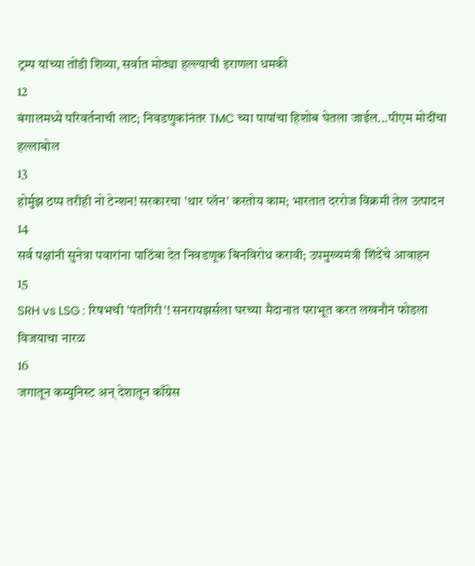ट्रम्प यांच्या तोंडी शिव्या, सर्वात मोठ्या हल्ल्याची इराणला धमकी
12
बंगालमध्ये परिवर्तनाची लाट; निवडणुकांनंतर TMC च्या पापांचा हिशोब घेतला जाईल...पीएम मोदींचा हल्लाबोल
13
होर्मुझ ठप्प तरीही नो टेन्शन! सरकारचा 'थार प्लॅन' करतोय काम; भारतात दररोज विक्रमी तेल उत्पादन
14
सर्व पक्षांनी सुनेत्रा पवारांना पाठिंबा देत निवडणूक बिनविरोध करावी; उपमुख्यमंत्री शिंदेंचे आवाहन
15
SRH vs LSG : रिषभची 'पंतगिरी'! सनरायझर्सला घरच्या मैदानात पराभूत करत लखनौनं फोडला विजयाचा नारळ
16
जगातून कम्युनिस्ट अन् देशातून काँग्रेस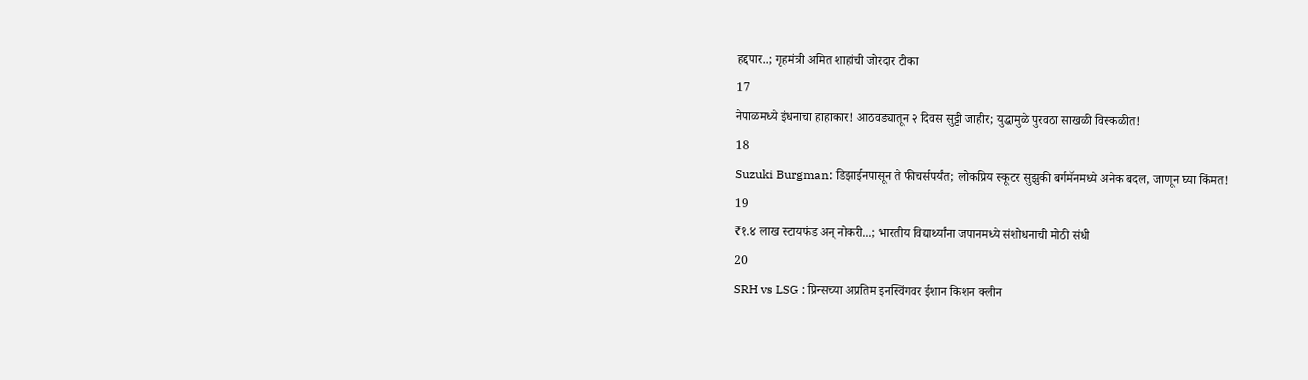हद्दपार..; गृहमंत्री अमित शाहांची जोरदार टीका
17
नेपाळमध्ये इंधनाचा हाहाकार! आठवड्यातून २ दिवस सुट्टी जाहीर; युद्धामुळे पुरवठा साखळी विस्कळीत!
18
Suzuki Burgman: डिझाईनपासून ते फीचर्सपर्यंत; लोकप्रिय स्कूटर सुझुकी बर्गमॅनमध्ये अनेक बदल, जाणून घ्या किंमत!
19
₹१.४ लाख स्टायफंड अन् नोकरी...; भारतीय विद्यार्थ्यांना जपानमध्ये संशोधनाची मोठी संधी
20
SRH vs LSG : प्रिन्सच्या अप्रतिम इनस्विंगवर ईशान किशन क्लीन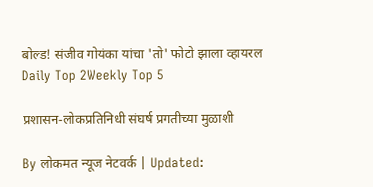बोल्ड! संजीव गोयंका यांचा 'तो' फोटो झाला व्हायरल
Daily Top 2Weekly Top 5

प्रशासन-लोकप्रतिनिधी संघर्ष प्रगतीच्या मुळाशी

By लोकमत न्यूज नेटवर्क | Updated: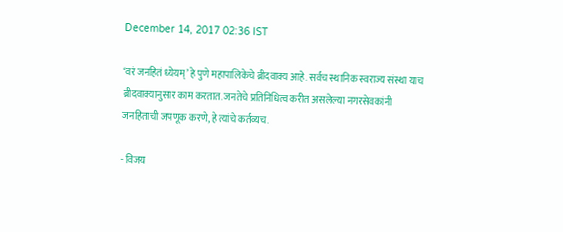December 14, 2017 02:36 IST

‘वरं जनहितं ध्येयम्’ हे पुणे महापालिकेचे ब्रीदवाक्य आहे. सर्वच स्थानिक स्वराज्य संस्था याच ब्रीदवाक्यानुसार काम करतात. जनतेचे प्रतिनिधित्व करीत असलेल्या नगरसेवकांनी जनहिताची जपणूक करणे, हे त्यांचे कर्तव्यच.

- विजय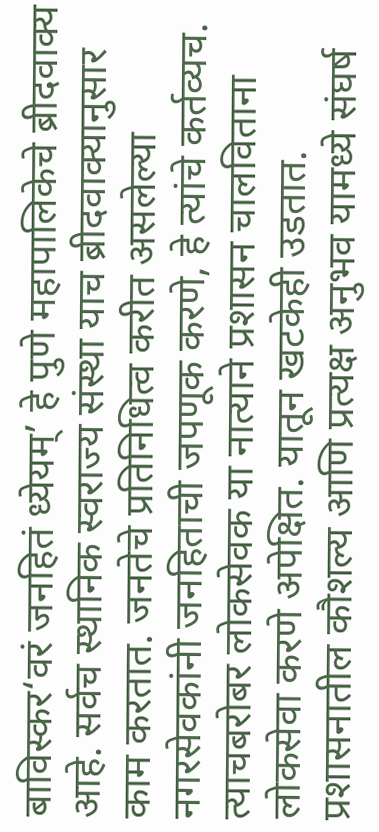बाविस्कर‘वरं जनहितं ध्येयम्’ हे पुणे महापालिकेचे ब्रीदवाक्य आहे. सर्वच स्थानिक स्वराज्य संस्था याच ब्रीदवाक्यानुसार काम करतात. जनतेचे प्रतिनिधित्व करीत असलेल्या नगरसेवकांनी जनहिताची जपणूक करणे, हे त्यांचे कर्तव्यच. त्याचबरोबर लोकसेवक या नात्याने प्रशासन चालविताना लोकसेवा करणे अपेक्षित. यातून खटकेही उडतात. प्रशासनातील कौशल्य आणि प्रत्यक्ष अनुभव यामध्ये संघर्ष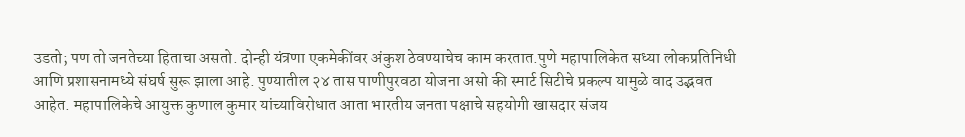उडतो; पण तो जनतेच्या हिताचा असतो. दोन्ही यंत्रणा एकमेकींवर अंकुश ठेवण्याचेच काम करतात.पुणे महापालिकेत सध्या लोकप्रतिनिधी आणि प्रशासनामध्ये संघर्ष सुरू झाला आहे. पुण्यातील २४ तास पाणीपुरवठा योजना असो की स्मार्ट सिटीचे प्रकल्प यामुळे वाद उद्भवत आहेत. महापालिकेचे आयुक्त कुणाल कुमार यांच्याविरोधात आता भारतीय जनता पक्षाचे सहयोगी खासदार संजय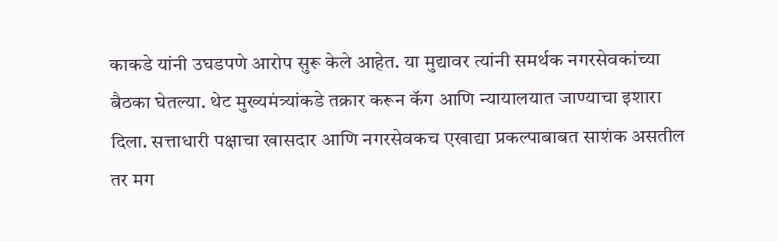काकडे यांनी उघडपणे आरोप सुरू केले आहेत. या मुद्यावर त्यांनी समर्थक नगरसेवकांच्या बैठका घेतल्या. थेट मुख्यमंत्र्यांकडे तक्रार करून कॅग आणि न्यायालयात जाण्याचा इशारा दिला. सत्ताधारी पक्षाचा खासदार आणि नगरसेवकच एखाद्या प्रकल्पाबाबत साशंक असतील तर मग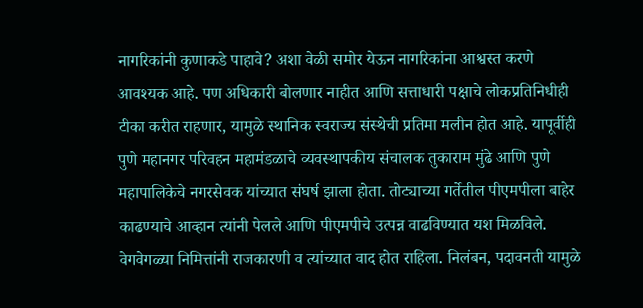नागरिकांनी कुणाकडे पाहावे? अशा वेळी समोर येऊन नागरिकांना आश्वस्त करणे आवश्यक आहे. पण अधिकारी बोलणार नाहीत आणि सत्ताधारी पक्षाचे लोकप्रतिनिधीही टीका करीत राहणार, यामुळे स्थानिक स्वराज्य संस्थेची प्रतिमा मलीन होत आहे. यापूर्वीही पुणे महानगर परिवहन महामंडळाचे व्यवस्थापकीय संचालक तुकाराम मुंढे आणि पुणे महापालिकेचे नगरसेवक यांच्यात संघर्ष झाला होता. तोट्याच्या गर्तेतील पीएमपीला बाहेर काढण्याचे आव्हान त्यांनी पेलले आणि पीएमपीचे उत्पन्न वाढविण्यात यश मिळविले. वेगवेगळ्या निमित्तांनी राजकारणी व त्यांच्यात वाद होत राहिला. निलंबन, पदावनती यामुळे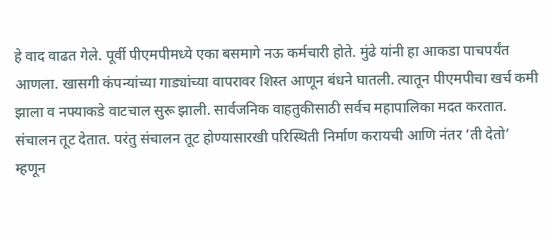हे वाद वाढत गेले. पूर्वी पीएमपीमध्ये एका बसमागे नऊ कर्मचारी होते. मुंढे यांनी हा आकडा पाचपर्यंत आणला. खासगी कंपन्यांच्या गाड्यांच्या वापरावर शिस्त आणून बंधने घातली. त्यातून पीएमपीचा खर्च कमी झाला व नफ्याकडे वाटचाल सुरू झाली. सार्वजनिक वाहतुकीसाठी सर्वच महापालिका मदत करतात. संचालन तूट देतात. परंतु संचालन तूट होण्यासारखी परिस्थिती निर्माण करायची आणि नंतर ‘ती देतो’ म्हणून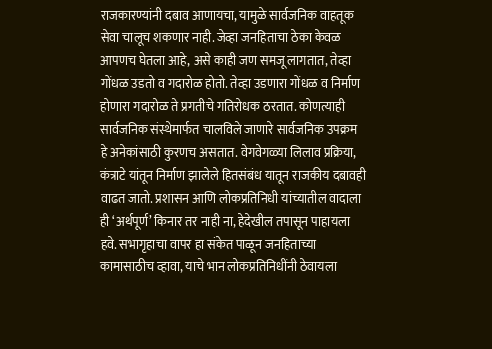राजकारण्यांनी दबाव आणायचा, यामुळे सार्वजनिक वाहतूक सेवा चालूच शकणार नाही. जेव्हा जनहिताचा ठेका केवळ आपणच घेतला आहे, असे काही जण समजू लागतात, तेव्हा गोंधळ उडतो व गदारोळ होतो. तेव्हा उडणारा गोंधळ व निर्माण होणारा गदारोळ ते प्रगतीचे गतिरोधक ठरतात. कोणत्याही सार्वजनिक संस्थेमार्फत चालविले जाणारे सार्वजनिक उपक्रम हे अनेकांसाठी कुरणच असतात. वेगवेगळ्या लिलाव प्रक्रिया, कंत्राटे यांतून निर्माण झालेले हितसंबंध यातून राजकीय दबावही वाढत जातो. प्रशासन आणि लोकप्रतिनिधी यांच्यातील वादाला ही ‘अर्थपूर्ण’ किनार तर नाही ना, हेदेखील तपासून पाहायला हवे. सभागृहाचा वापर हा संकेत पाळून जनहिताच्या कामासाठीच व्हावा, याचे भान लोकप्रतिनिधींनी ठेवायला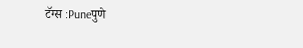टॅग्स :Puneपुणे